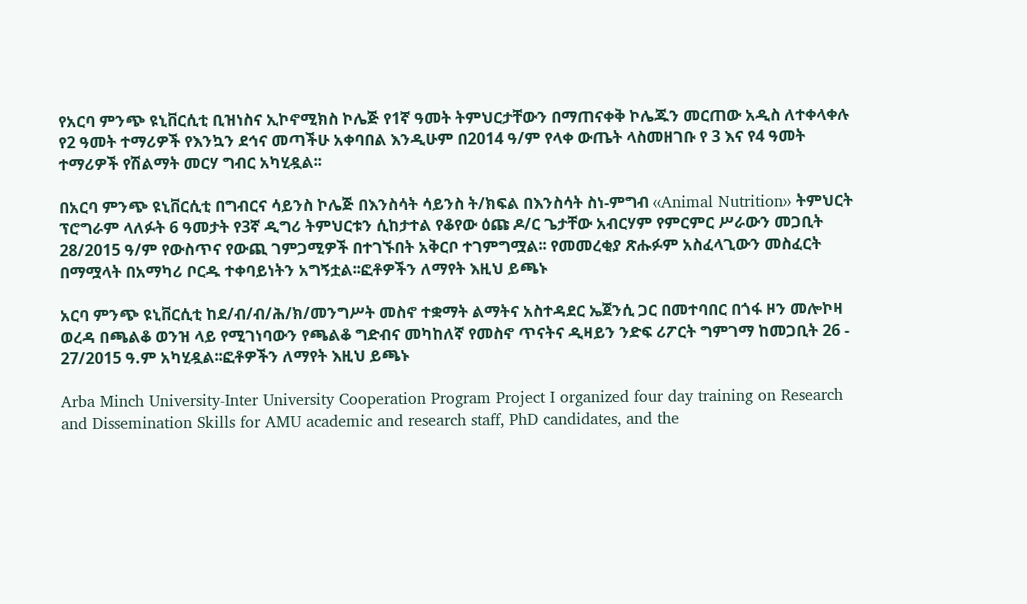የአርባ ምንጭ ዩኒቨርሲቲ ቢዝነስና ኢኮኖሚክስ ኮሌጅ የ1ኛ ዓመት ትምህርታቸውን በማጠናቀቅ ኮሌጁን መርጠው አዲስ ለተቀላቀሉ የ2 ዓመት ተማሪዎች የእንኳን ደኅና መጣችሁ አቀባበል እንዲሁም በ2014 ዓ/ም የላቀ ውጤት ላስመዘገቡ የ 3 እና የ4 ዓመት ተማሪዎች የሽልማት መርሃ ግብር አካሂዷል፡፡

በአርባ ምንጭ ዩኒቨርሲቲ በግብርና ሳይንስ ኮሌጅ በእንስሳት ሳይንስ ት/ክፍል በእንስሳት ስነ-ምግብ ‹‹Animal Nutrition›› ትምህርት ፕሮግራም ላለፉት 6 ዓመታት የ3ኛ ዲግሪ ትምህርቱን ሲከታተል የቆየው ዕጩ ዶ/ር ጌታቸው አብርሃም የምርምር ሥራውን መጋቢት 28/2015 ዓ/ም የውስጥና የውጪ ገምጋሚዎች በተገኙበት አቅርቦ ተገምግሟል፡፡ የመመረቂያ ጽሑፉም አስፈላጊውን መስፈርት በማሟላት በአማካሪ ቦርዱ ተቀባይነትን አግኝቷል፡፡ፎቶዎችን ለማየት እዚህ ይጫኑ

አርባ ምንጭ ዩኒቨርሲቲ ከደ/ብ/ብ/ሕ/ክ/መንግሥት መስኖ ተቋማት ልማትና አስተዳደር ኤጀንሲ ጋር በመተባበር በጎፋ ዞን መሎኮዛ ወረዳ በጫልቆ ወንዝ ላይ የሚገነባውን የጫልቆ ግድብና መካከለኛ የመስኖ ጥናትና ዲዛይን ንድፍ ሪፖርት ግምገማ ከመጋቢት 26 - 27/2015 ዓ.ም አካሂዷል፡፡ፎቶዎችን ለማየት እዚህ ይጫኑ

Arba Minch University-Inter University Cooperation Program Project I organized four day training on Research and Dissemination Skills for AMU academic and research staff, PhD candidates, and the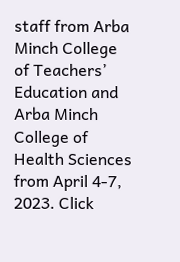staff from Arba Minch College of Teachers’ Education and Arba Minch College of Health Sciences from April 4-7, 2023. Click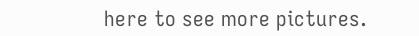here to see more pictures.